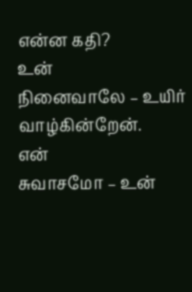என்ன கதி?
உன்
நினைவாலே – உயிர்
வாழ்கின்றேன்.
என்
சுவாசமோ – உன்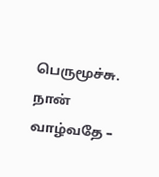பெருமூச்சு.
நான்
வாழ்வதே –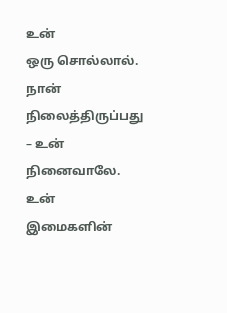உன்
ஒரு சொல்லால்.
நான்
நிலைத்திருப்பது
– உன்
நினைவாலே.
உன்
இமைகளின்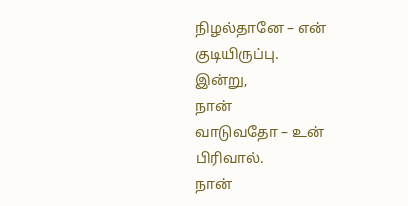நிழல்தானே – என்
குடியிருப்பு.
இன்று,
நான்
வாடுவதோ – உன்
பிரிவால்.
நான்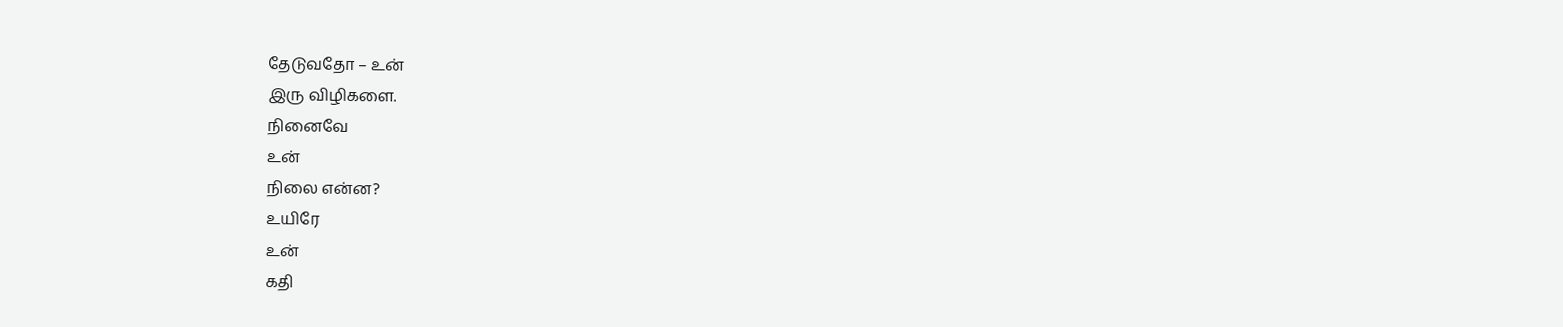தேடுவதோ – உன்
இரு விழிகளை.
நினைவே
உன்
நிலை என்ன?
உயிரே
உன்
கதி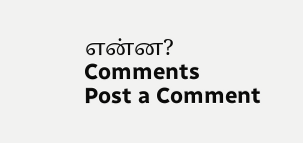என்ன?
Comments
Post a Comment